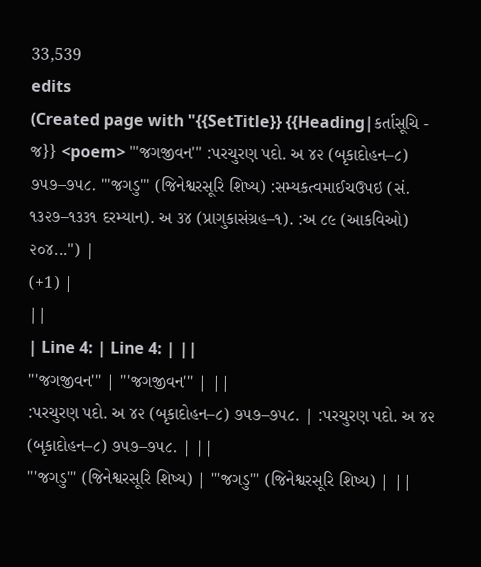33,539
edits
(Created page with "{{SetTitle}} {{Heading|કર્તાસૂચિ - જ}} <poem> '''જગજીવન''' :પરચુરણ પદો. અ ૪૨ (બૃકાદોહન–૮) ૭૫૭–૭૫૮. '''જગડુ''' (જિનેશ્વરસૂરિ શિષ્ય) :સમ્યકત્વમાઈચઉપઇ (સં. ૧૩૨૭–૧૩૩૧ દરમ્યાન). અ ૩૪ (પ્રાગુકાસંગ્રહ–૧). :અ ૮૯ (આકવિઓ) ૨૦૪...") |
(+1) |
||
| Line 4: | Line 4: | ||
'''જગજીવન''' | '''જગજીવન''' | ||
:પરચુરણ પદો. અ ૪૨ (બૃકાદોહન–૮) ૭૫૭–૭૫૮. | :પરચુરણ પદો. અ ૪૨ (બૃકાદોહન–૮) ૭૫૭–૭૫૮. | ||
'''જગડુ''' (જિનેશ્વરસૂરિ શિષ્ય) | '''જગડુ''' (જિનેશ્વરસૂરિ શિષ્ય) | ||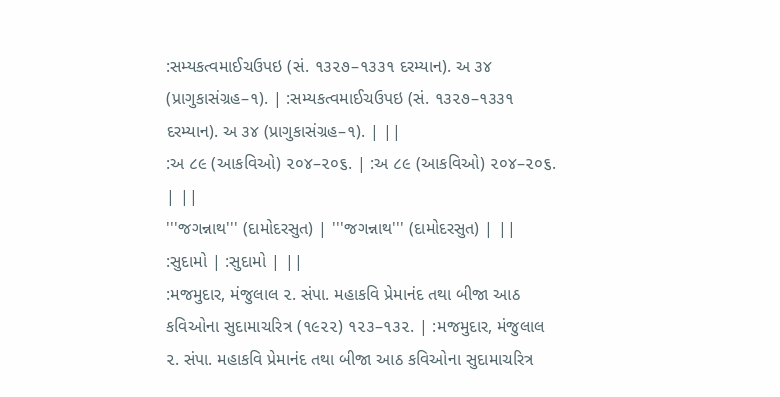:સમ્યકત્વમાઈચઉપઇ (સં. ૧૩૨૭–૧૩૩૧ દરમ્યાન). અ ૩૪ (પ્રાગુકાસંગ્રહ–૧). | :સમ્યકત્વમાઈચઉપઇ (સં. ૧૩૨૭–૧૩૩૧ દરમ્યાન). અ ૩૪ (પ્રાગુકાસંગ્રહ–૧). | ||
:અ ૮૯ (આકવિઓ) ૨૦૪–૨૦૬. | :અ ૮૯ (આકવિઓ) ૨૦૪–૨૦૬. | ||
'''જગન્નાથ''' (દામોદરસુત) | '''જગન્નાથ''' (દામોદરસુત) | ||
:સુદામો | :સુદામો | ||
:મજમુદાર, મંજુલાલ ૨. સંપા. મહાકવિ પ્રેમાનંદ તથા બીજા આઠ કવિઓના સુદામાચરિત્ર (૧૯૨૨) ૧૨૩–૧૩૨. | :મજમુદાર, મંજુલાલ ૨. સંપા. મહાકવિ પ્રેમાનંદ તથા બીજા આઠ કવિઓના સુદામાચરિત્ર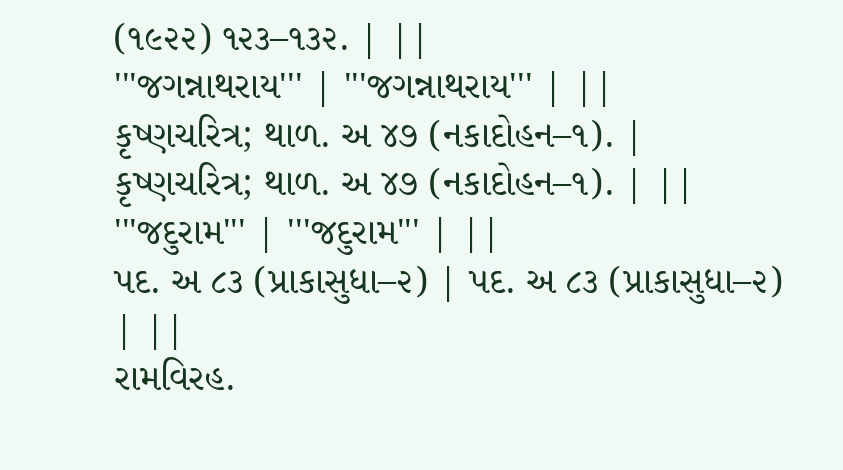(૧૯૨૨) ૧૨૩–૧૩૨. | ||
'''જગન્નાથરાય''' | '''જગન્નાથરાય''' | ||
કૃષ્ણચરિત્ર; થાળ. અ ૪૭ (નકાદોહન–૧). | કૃષ્ણચરિત્ર; થાળ. અ ૪૭ (નકાદોહન–૧). | ||
'''જદુરામ''' | '''જદુરામ''' | ||
પદ. અ ૮૩ (પ્રાકાસુધા–૨) | પદ. અ ૮૩ (પ્રાકાસુધા–૨) | ||
રામવિરહ.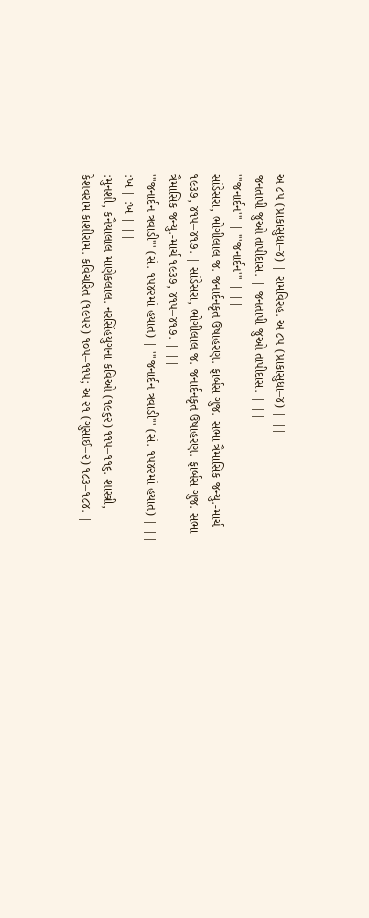અ ૮૫ (પ્રાકાસુધા–૪) | રામવિરહ. અ ૮૫ (પ્રાકાસુધા–૪) | ||
જનતાપી જુઓ તાપીદાસ. | જનતાપી જુઓ તાપીદાસ. | ||
'''જનાર્દન''' | '''જનાર્દન''' | ||
સાંડેસરા, ભોગીલાલ જ. જનાર્દનકૃત ઉષાહરણ. ફાર્બસ ગુજ. સભા ત્રૈમાસિક જન્યુ.-માર્ચ ૧૯૩૭, ૪૧૫–૪૧૭. | સાંડેસરા, ભોગીલાલ જ. જનાર્દનકૃત ઉષાહરણ. ફાર્બસ ગુજ. સભા ત્રૈમાસિક જન્યુ.-માર્ચ ૧૯૩૭, ૪૧૫–૪૧૭. | ||
'''જનાર્દન ત્રવાડી''' (સં. ૧૫૪૨માં હયાત) | '''જનાર્દન ત્રવાડી''' (સં. ૧૫૪૨માં હયાત) | ||
:ખ | :ખ | ||
:મુનશી, કનૈયાલાલ માણેકલાલ. નરસિંહયુગના કવિઓ (૧૯૬૨) ૧૧૫–૧૧૬. શાસ્ત્રી, કેશવરામ કાશીરામ. કવિચરિત (૧૯૫૨) ૧૦૫–૧૧૫; અ ૨૧ (ગુસાઈ–૨) ૧૮૩–૧૮૪. |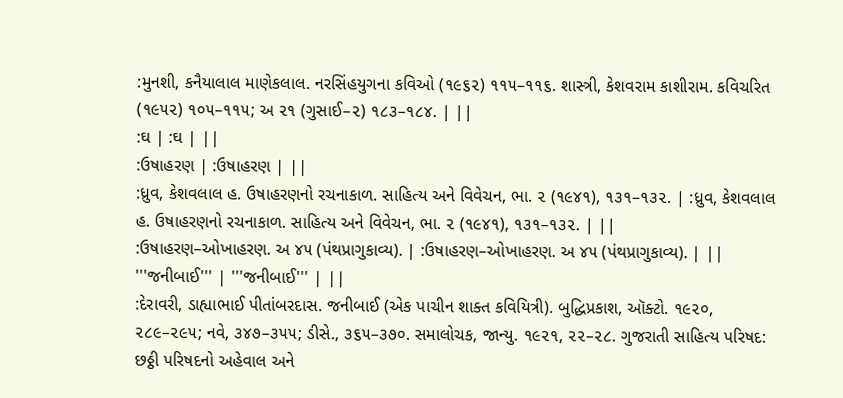:મુનશી, કનૈયાલાલ માણેકલાલ. નરસિંહયુગના કવિઓ (૧૯૬૨) ૧૧૫–૧૧૬. શાસ્ત્રી, કેશવરામ કાશીરામ. કવિચરિત (૧૯૫૨) ૧૦૫–૧૧૫; અ ૨૧ (ગુસાઈ–૨) ૧૮૩–૧૮૪. | ||
:ઘ | :ઘ | ||
:ઉષાહરણ | :ઉષાહરણ | ||
:ધ્રુવ, કેશવલાલ હ. ઉષાહરણનો રચનાકાળ. સાહિત્ય અને વિવેચન, ભા. ૨ (૧૯૪૧), ૧૩૧–૧૩૨. | :ધ્રુવ, કેશવલાલ હ. ઉષાહરણનો રચનાકાળ. સાહિત્ય અને વિવેચન, ભા. ૨ (૧૯૪૧), ૧૩૧–૧૩૨. | ||
:ઉષાહરણ–ઓખાહરણ. અ ૪૫ (પંથપ્રાગુકાવ્ય). | :ઉષાહરણ–ઓખાહરણ. અ ૪૫ (પંથપ્રાગુકાવ્ય). | ||
'''જનીબાઈ''' | '''જનીબાઈ''' | ||
:દેરાવરી, ડાહ્યાભાઈ પીતાંબરદાસ. જનીબાઈ (એક પાચીન શાક્ત કવિયિત્રી). બુદ્ધિપ્રકાશ, ઑક્ટો. ૧૯૨૦, ૨૮૯–૨૯૫; નવે, ૩૪૭–૩૫૫; ડીસે., ૩૬૫–૩૭૦. સમાલોચક, જાન્યુ. ૧૯૨૧, ૨૨–૨૮. ગુજરાતી સાહિત્ય પરિષદ: છઠ્ઠી પરિષદનો અહેવાલ અને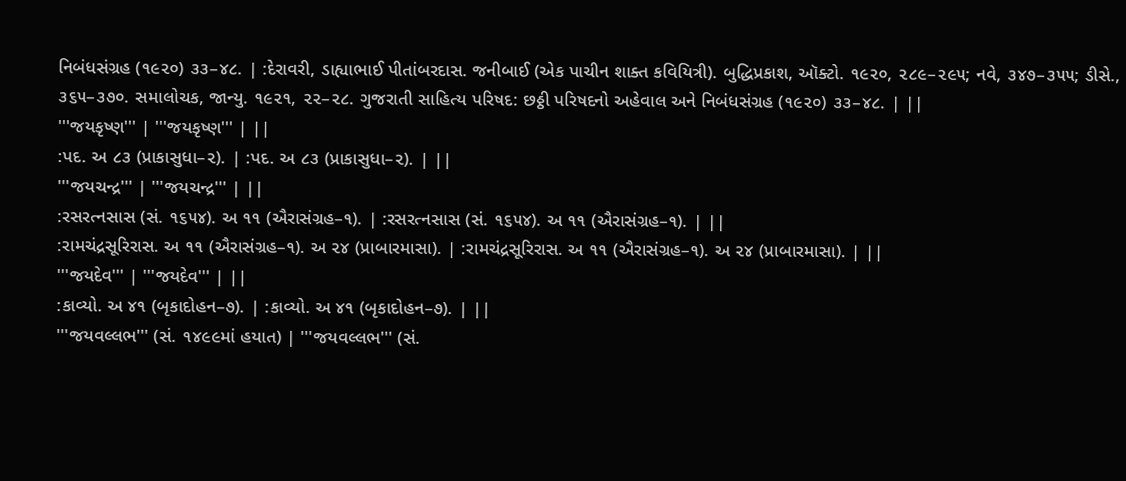નિબંધસંગ્રહ (૧૯૨૦) ૩૩–૪૮. | :દેરાવરી, ડાહ્યાભાઈ પીતાંબરદાસ. જનીબાઈ (એક પાચીન શાક્ત કવિયિત્રી). બુદ્ધિપ્રકાશ, ઑક્ટો. ૧૯૨૦, ૨૮૯–૨૯૫; નવે, ૩૪૭–૩૫૫; ડીસે., ૩૬૫–૩૭૦. સમાલોચક, જાન્યુ. ૧૯૨૧, ૨૨–૨૮. ગુજરાતી સાહિત્ય પરિષદ: છઠ્ઠી પરિષદનો અહેવાલ અને નિબંધસંગ્રહ (૧૯૨૦) ૩૩–૪૮. | ||
'''જયકૃષ્ણ''' | '''જયકૃષ્ણ''' | ||
:પદ. અ ૮૩ (પ્રાકાસુધા–૨). | :પદ. અ ૮૩ (પ્રાકાસુધા–૨). | ||
'''જયચન્દ્ર''' | '''જયચન્દ્ર''' | ||
:રસરત્નસાસ (સં. ૧૬૫૪). અ ૧૧ (ઐરાસંગ્રહ–૧). | :રસરત્નસાસ (સં. ૧૬૫૪). અ ૧૧ (ઐરાસંગ્રહ–૧). | ||
:રામચંદ્રસૂરિરાસ. અ ૧૧ (ઐરાસંગ્રહ–૧). અ ૨૪ (પ્રાબારમાસા). | :રામચંદ્રસૂરિરાસ. અ ૧૧ (ઐરાસંગ્રહ–૧). અ ૨૪ (પ્રાબારમાસા). | ||
'''જયદેવ''' | '''જયદેવ''' | ||
:કાવ્યો. અ ૪૧ (બૃકાદોહન–૭). | :કાવ્યો. અ ૪૧ (બૃકાદોહન–૭). | ||
'''જયવલ્લભ''' (સં. ૧૪૯૯માં હયાત) | '''જયવલ્લભ''' (સં.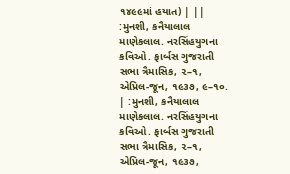૧૪૯૯માં હયાત) | ||
:મુનશી, કનૈયાલાલ માણેકલાલ. નરસિંહયુગના કવિઓ. ફાર્બસ ગુજરાતી સભા ત્રૈમાસિક, ૨–૧, એપ્રિલ-જૂન, ૧૯૩૭, ૯–૧૦. | :મુનશી, કનૈયાલાલ માણેકલાલ. નરસિંહયુગના કવિઓ. ફાર્બસ ગુજરાતી સભા ત્રૈમાસિક, ૨–૧, એપ્રિલ-જૂન, ૧૯૩૭,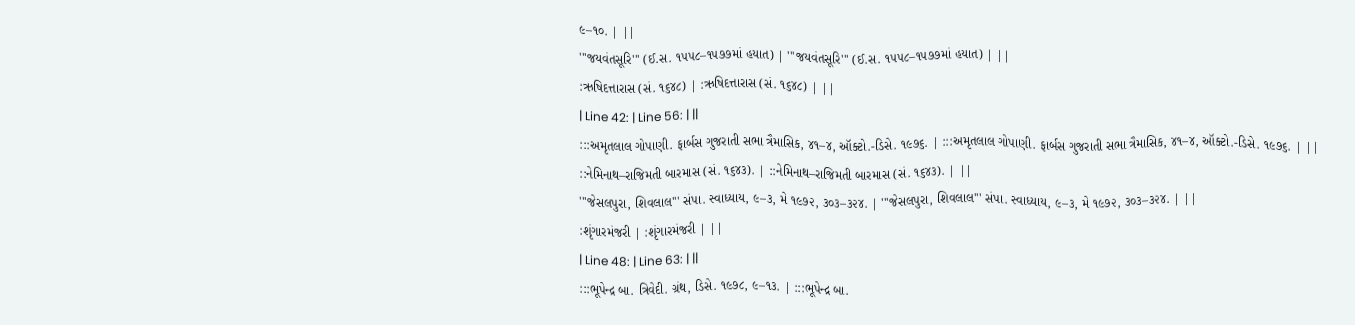૯–૧૦. | ||
'''જયવંતસૂરિ''' (ઈ.સ. ૧૫૫૮–૧૫૭૭માં હયાત) | '''જયવંતસૂરિ''' (ઈ.સ. ૧૫૫૮–૧૫૭૭માં હયાત) | ||
:ઋષિદત્તારાસ (સં. ૧૬૪૮) | :ઋષિદત્તારાસ (સં. ૧૬૪૮) | ||
| Line 42: | Line 56: | ||
:::અમૃતલાલ ગોપાણી. ફાર્બસ ગુજરાતી સભા ત્રૈમાસિક, ૪૧–૪, ઑક્ટો.-ડિસે. ૧૯૭૬. | :::અમૃતલાલ ગોપાણી. ફાર્બસ ગુજરાતી સભા ત્રૈમાસિક, ૪૧–૪, ઑક્ટો.-ડિસે. ૧૯૭૬. | ||
::નેમિનાથ–રાજિમતી બારમાસ (સં. ૧૬૪૩). | ::નેમિનાથ–રાજિમતી બારમાસ (સં. ૧૬૪૩). | ||
'''જેસલપુરા, શિવલાલ''' સંપા. સ્વાધ્યાય, ૯–૩, મે ૧૯૭૨, ૩૦૩–૩૨૪. | '''જેસલપુરા, શિવલાલ''' સંપા. સ્વાધ્યાય, ૯–૩, મે ૧૯૭૨, ૩૦૩–૩૨૪. | ||
:શૃંગારમંજરી | :શૃંગારમંજરી | ||
| Line 48: | Line 63: | ||
:::ભૂપેન્દ્ર બા. ત્રિવેદી. ગ્રંથ, ડિસે. ૧૯૭૮, ૯–૧૩. | :::ભૂપેન્દ્ર બા.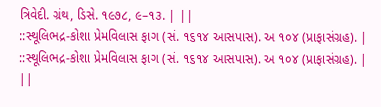ત્રિવેદી. ગ્રંથ, ડિસે. ૧૯૭૮, ૯–૧૩. | ||
::સ્થૂલિભદ્ર-કોશા પ્રેમવિલાસ ફાગ (સં. ૧૬૧૪ આસપાસ). અ ૧૦૪ (પ્રાફાસંગ્રહ). | ::સ્થૂલિભદ્ર-કોશા પ્રેમવિલાસ ફાગ (સં. ૧૬૧૪ આસપાસ). અ ૧૦૪ (પ્રાફાસંગ્રહ). | ||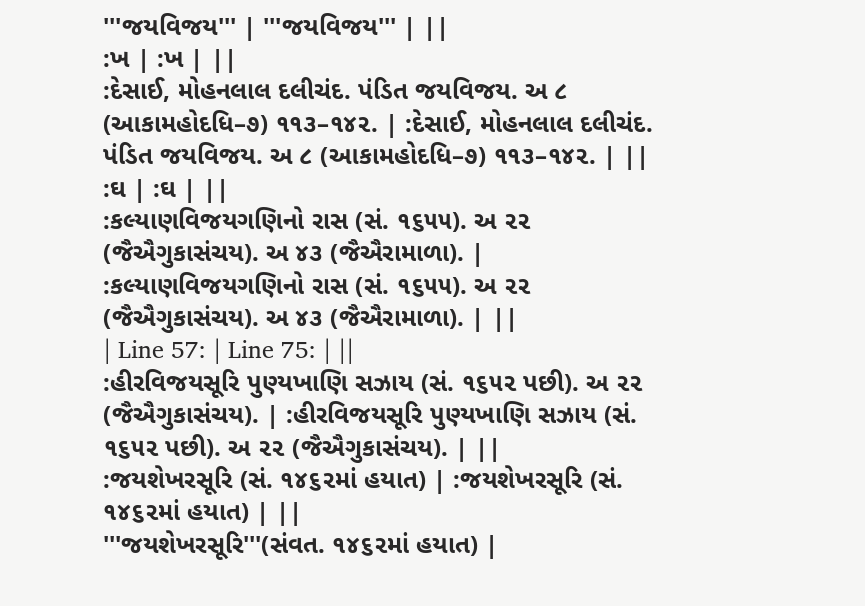'''જયવિજય''' | '''જયવિજય''' | ||
:ખ | :ખ | ||
:દેસાઈ, મોહનલાલ દલીચંદ. પંડિત જયવિજય. અ ૮ (આકામહોદધિ–૭) ૧૧૩–૧૪૨. | :દેસાઈ, મોહનલાલ દલીચંદ. પંડિત જયવિજય. અ ૮ (આકામહોદધિ–૭) ૧૧૩–૧૪૨. | ||
:ઘ | :ઘ | ||
:કલ્યાણવિજયગણિનો રાસ (સં. ૧૬૫૫). અ ૨૨ (જૈઐગુકાસંચય). અ ૪૩ (જૈઐરામાળા). | :કલ્યાણવિજયગણિનો રાસ (સં. ૧૬૫૫). અ ૨૨ (જૈઐગુકાસંચય). અ ૪૩ (જૈઐરામાળા). | ||
| Line 57: | Line 75: | ||
:હીરવિજયસૂરિ પુણ્યખાણિ સઝાય (સં. ૧૬૫૨ પછી). અ ૨૨ (જૈઐગુકાસંચય). | :હીરવિજયસૂરિ પુણ્યખાણિ સઝાય (સં. ૧૬૫૨ પછી). અ ૨૨ (જૈઐગુકાસંચય). | ||
:જયશેખરસૂરિ (સં. ૧૪૬૨માં હયાત) | :જયશેખરસૂરિ (સં. ૧૪૬૨માં હયાત) | ||
'''જયશેખરસૂરિ'''(સંવત. ૧૪૬૨માં હયાત) |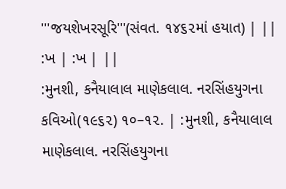'''જયશેખરસૂરિ'''(સંવત. ૧૪૬૨માં હયાત) | ||
:ખ | :ખ | ||
:મુનશી, કનૈયાલાલ માણેકલાલ. નરસિંહયુગના કવિઓ(૧૯૬૨) ૧૦–૧૨. | :મુનશી, કનૈયાલાલ માણેકલાલ. નરસિંહયુગના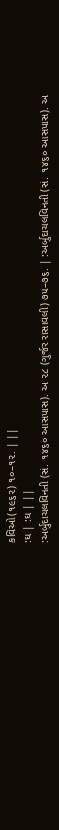કવિઓ(૧૯૬૨) ૧૦–૧૨. | ||
:ઘ | :ઘ | ||
:અર્બુદાચલવિનતી (સં. ૧૪૬૦ આસપાસ). અ ૨૮ (ગુર્જર રાસાવલી) ૭૫–૭૬. | :અર્બુદાચલવિનતી (સં. ૧૪૬૦ આસપાસ). અ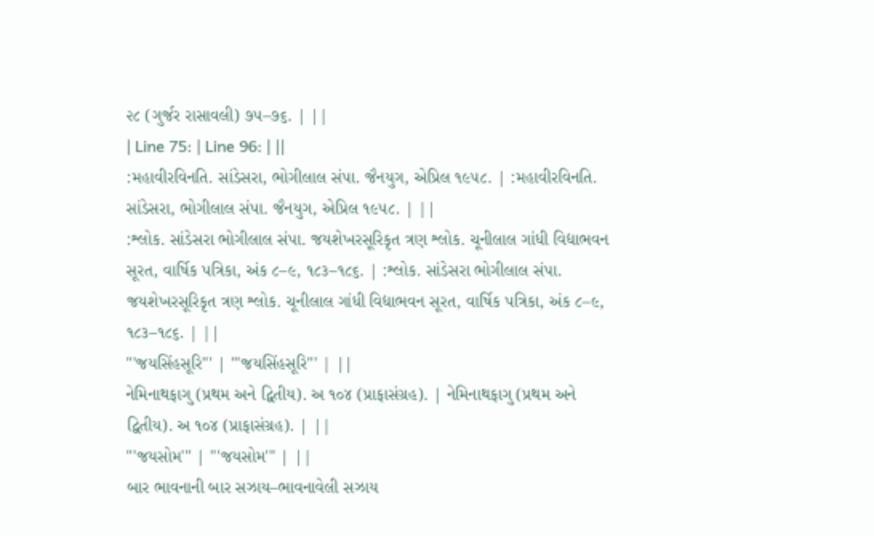૨૮ (ગુર્જર રાસાવલી) ૭૫–૭૬. | ||
| Line 75: | Line 96: | ||
:મહાવીરવિનતિ. સાંડેસરા, ભોગીલાલ સંપા. જૈનયુગ, એપ્રિલ ૧૯૫૮. | :મહાવીરવિનતિ. સાંડેસરા, ભોગીલાલ સંપા. જૈનયુગ, એપ્રિલ ૧૯૫૮. | ||
:શ્લોક. સાંડેસરા ભોગીલાલ સંપા. જયશેખરસૂરિકૃત ત્રણ શ્લોક. ચૂનીલાલ ગાંધી વિદ્યાભવન સૂરત, વાર્ષિક પત્રિકા, અંક ૮–૯, ૧૮૩–૧૮૬. | :શ્લોક. સાંડેસરા ભોગીલાલ સંપા. જયશેખરસૂરિકૃત ત્રણ શ્લોક. ચૂનીલાલ ગાંધી વિદ્યાભવન સૂરત, વાર્ષિક પત્રિકા, અંક ૮–૯, ૧૮૩–૧૮૬. | ||
'''જયસિંહસૂરિ''' | '''જયસિંહસૂરિ''' | ||
નેમિનાથફાગુ (પ્રથમ અને દ્વિતીય). અ ૧૦૪ (પ્રાફાસંગ્રહ). | નેમિનાથફાગુ (પ્રથમ અને દ્વિતીય). અ ૧૦૪ (પ્રાફાસંગ્રહ). | ||
'''જયસોમ''' | '''જયસોમ''' | ||
બાર ભાવનાની બાર સઝાય–ભાવનાવેલી સઝાય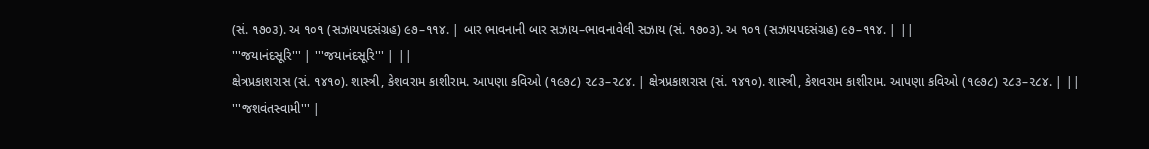(સં. ૧૭૦૩). અ ૧૦૧ (સઝાયપદસંગ્રહ) ૯૭–૧૧૪. | બાર ભાવનાની બાર સઝાય–ભાવનાવેલી સઝાય (સં. ૧૭૦૩). અ ૧૦૧ (સઝાયપદસંગ્રહ) ૯૭–૧૧૪. | ||
'''જયાનંદસૂરિ''' | '''જયાનંદસૂરિ''' | ||
ક્ષેત્રપ્રકાશરાસ (સં. ૧૪૧૦). શાસ્ત્રી, કેશવરામ કાશીરામ. આપણા કવિઓ (૧૯૭૮) ૨૮૩–૨૮૪. | ક્ષેત્રપ્રકાશરાસ (સં. ૧૪૧૦). શાસ્ત્રી, કેશવરામ કાશીરામ. આપણા કવિઓ (૧૯૭૮) ૨૮૩–૨૮૪. | ||
'''જશવંતસ્વામી''' |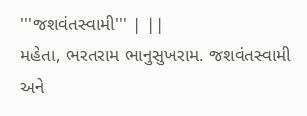'''જશવંતસ્વામી''' | ||
મહેતા, ભરતરામ ભાનુસુખરામ. જશવંતસ્વામી અને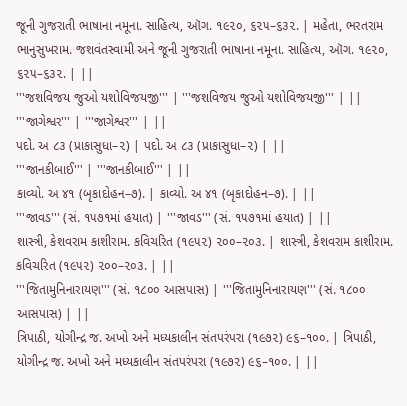જૂની ગુજરાતી ભાષાના નમૂના. સાહિત્ય, ઑગ. ૧૯૨૦, ૬૨૫–૬૩૨. | મહેતા, ભરતરામ ભાનુસુખરામ. જશવંતસ્વામી અને જૂની ગુજરાતી ભાષાના નમૂના. સાહિત્ય, ઑગ. ૧૯૨૦, ૬૨૫–૬૩૨. | ||
'''જશવિજય જુઓ યશોવિજયજી''' | '''જશવિજય જુઓ યશોવિજયજી''' | ||
'''જાગેશ્વર''' | '''જાગેશ્વર''' | ||
પદો. અ ૮૩ (પ્રાકાસુધા–૨) | પદો. અ ૮૩ (પ્રાકાસુધા–૨) | ||
'''જાનકીબાઈ''' | '''જાનકીબાઈ''' | ||
કાવ્યો. અ ૪૧ (બૃકાદોહન–૭). | કાવ્યો. અ ૪૧ (બૃકાદોહન–૭). | ||
'''જાવડ''' (સં. ૧૫૭૧માં હયાત) | '''જાવડ''' (સં. ૧૫૭૧માં હયાત) | ||
શાસ્ત્રી, કેશવરામ કાશીરામ. કવિચરિત (૧૯૫૨) ૨૦૦–૨૦૩. | શાસ્ત્રી, કેશવરામ કાશીરામ. કવિચરિત (૧૯૫૨) ૨૦૦–૨૦૩. | ||
'''જિતામુનિનારાયણ''' (સં. ૧૮૦૦ આસપાસ) | '''જિતામુનિનારાયણ''' (સં. ૧૮૦૦ આસપાસ) | ||
ત્રિપાઠી, યોગીન્દ્ર જ. અખો અને મધ્યકાલીન સંતપરંપરા (૧૯૭૨) ૯૬–૧૦૦. | ત્રિપાઠી, યોગીન્દ્ર જ. અખો અને મધ્યકાલીન સંતપરંપરા (૧૯૭૨) ૯૬–૧૦૦. | ||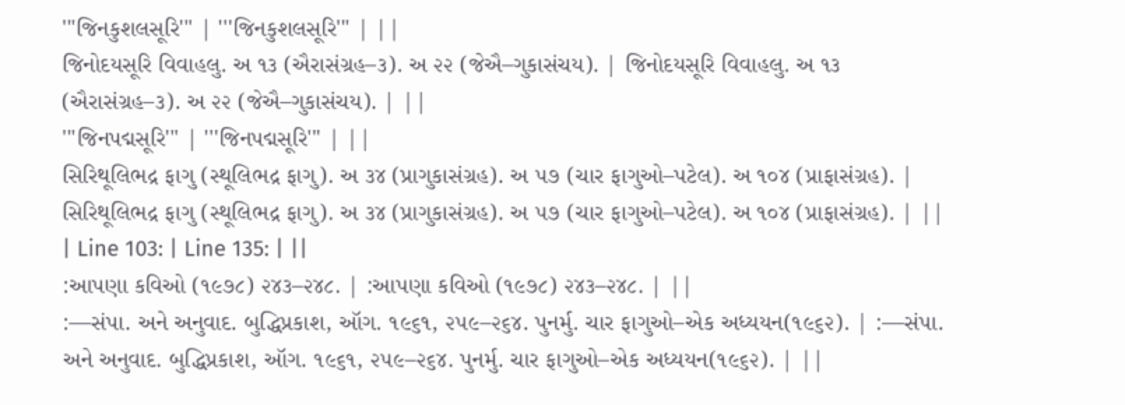'''જિનકુશલસૂરિ''' | '''જિનકુશલસૂરિ''' | ||
જિનોદયસૂરિ વિવાહલુ. અ ૧૩ (ઐરાસંગ્રહ–૩). અ ૨૨ (જેઐ–ગુકાસંચય). | જિનોદયસૂરિ વિવાહલુ. અ ૧૩ (ઐરાસંગ્રહ–૩). અ ૨૨ (જેઐ–ગુકાસંચય). | ||
'''જિનપદ્મસૂરિ''' | '''જિનપદ્મસૂરિ''' | ||
સિરિથૂલિભદ્ર ફાગુ (સ્થૂલિભદ્ર ફાગુ). અ ૩૪ (પ્રાગુકાસંગ્રહ). અ ૫૭ (ચાર ફાગુઓ–પટેલ). અ ૧૦૪ (પ્રાફાસંગ્રહ). | સિરિથૂલિભદ્ર ફાગુ (સ્થૂલિભદ્ર ફાગુ). અ ૩૪ (પ્રાગુકાસંગ્રહ). અ ૫૭ (ચાર ફાગુઓ–પટેલ). અ ૧૦૪ (પ્રાફાસંગ્રહ). | ||
| Line 103: | Line 135: | ||
:આપણા કવિઓ (૧૯૭૮) ૨૪૩–૨૪૮. | :આપણા કવિઓ (૧૯૭૮) ૨૪૩–૨૪૮. | ||
:—સંપા. અને અનુવાદ. બુદ્ધિપ્રકાશ, ઑગ. ૧૯૬૧, ૨૫૯–૨૬૪. પુનર્મુ. ચાર ફાગુઓ–એક અધ્યયન(૧૯૬૨). | :—સંપા. અને અનુવાદ. બુદ્ધિપ્રકાશ, ઑગ. ૧૯૬૧, ૨૫૯–૨૬૪. પુનર્મુ. ચાર ફાગુઓ–એક અધ્યયન(૧૯૬૨). | ||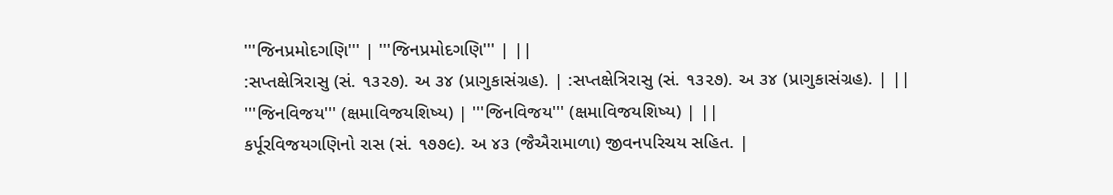'''જિનપ્રમોદગણિ''' | '''જિનપ્રમોદગણિ''' | ||
:સપ્તક્ષેત્રિરાસુ (સં. ૧૩૨૭). અ ૩૪ (પ્રાગુકાસંગ્રહ). | :સપ્તક્ષેત્રિરાસુ (સં. ૧૩૨૭). અ ૩૪ (પ્રાગુકાસંગ્રહ). | ||
'''જિનવિજય''' (ક્ષમાવિજયશિષ્ય) | '''જિનવિજય''' (ક્ષમાવિજયશિષ્ય) | ||
કર્પૂરવિજયગણિનો રાસ (સં. ૧૭૭૯). અ ૪૩ (જૈઐરામાળા) જીવનપરિચય સહિત. |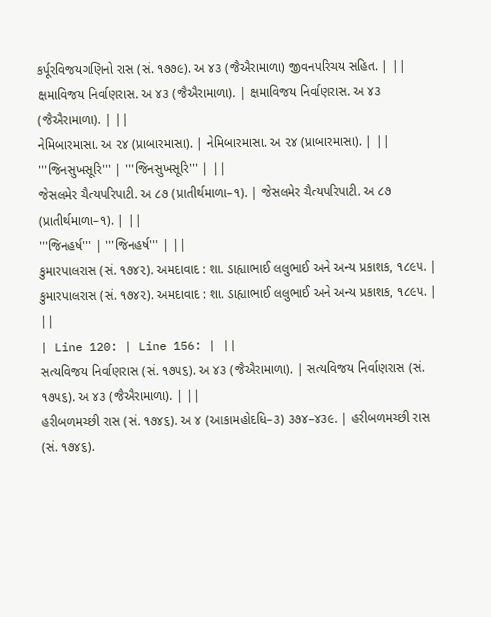કર્પૂરવિજયગણિનો રાસ (સં. ૧૭૭૯). અ ૪૩ (જૈઐરામાળા) જીવનપરિચય સહિત. | ||
ક્ષમાવિજય નિર્વાણરાસ. અ ૪૩ (જૈઐરામાળા). | ક્ષમાવિજય નિર્વાણરાસ. અ ૪૩ (જૈઐરામાળા). | ||
નેમિબારમાસા. અ ૨૪ (પ્રાબારમાસા). | નેમિબારમાસા. અ ૨૪ (પ્રાબારમાસા). | ||
'''જિનસુખસૂરિ''' | '''જિનસુખસૂરિ''' | ||
જેસલમેર ચૈત્યપરિપાટી. અ ૮૭ (પ્રાતીર્થમાળા–૧). | જેસલમેર ચૈત્યપરિપાટી. અ ૮૭ (પ્રાતીર્થમાળા–૧). | ||
'''જિનહર્ષ''' | '''જિનહર્ષ''' | ||
કુમારપાલરાસ (સં. ૧૭૪૨). અમદાવાદ : શા. ડાહ્યાભાઈ લલુભાઈ અને અન્ય પ્રકાશક, ૧૮૯૫. | કુમારપાલરાસ (સં. ૧૭૪૨). અમદાવાદ : શા. ડાહ્યાભાઈ લલુભાઈ અને અન્ય પ્રકાશક, ૧૮૯૫. | ||
| Line 120: | Line 156: | ||
સત્યવિજય નિર્વાણરાસ (સં. ૧૭૫૬). અ ૪૩ (જૈઐરામાળા). | સત્યવિજય નિર્વાણરાસ (સં. ૧૭૫૬). અ ૪૩ (જૈઐરામાળા). | ||
હરીબળમચ્છી રાસ (સં. ૧૭૪૬). અ ૪ (આકામહોદધિ–૩) ૩૭૪–૪૩૯. | હરીબળમચ્છી રાસ (સં. ૧૭૪૬).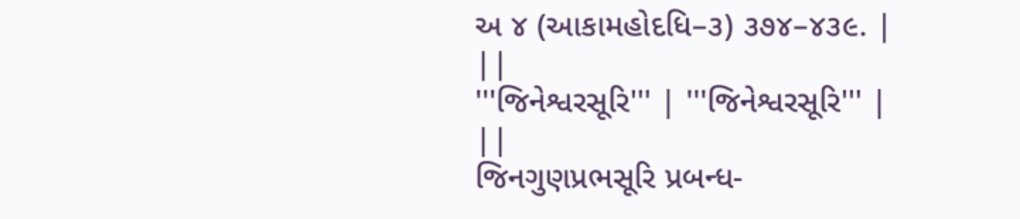અ ૪ (આકામહોદધિ–૩) ૩૭૪–૪૩૯. | ||
'''જિનેશ્વરસૂરિ''' | '''જિનેશ્વરસૂરિ''' | ||
જિનગુણપ્રભસૂરિ પ્રબન્ધ-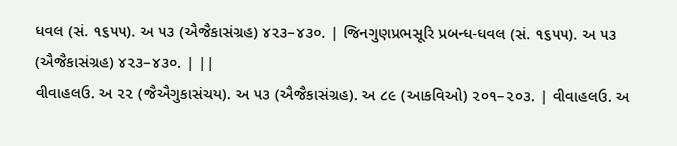ધવલ (સં. ૧૬૫૫). અ ૫૩ (ઐજૈકાસંગ્રહ) ૪૨૩–૪૩૦. | જિનગુણપ્રભસૂરિ પ્રબન્ધ-ધવલ (સં. ૧૬૫૫). અ ૫૩ (ઐજૈકાસંગ્રહ) ૪૨૩–૪૩૦. | ||
વીવાહલઉ. અ ૨૨ (જૈઐગુકાસંચય). અ ૫૩ (ઐજૈકાસંગ્રહ). અ ૮૯ (આકવિઓ) ૨૦૧–૨૦૩. | વીવાહલઉ. અ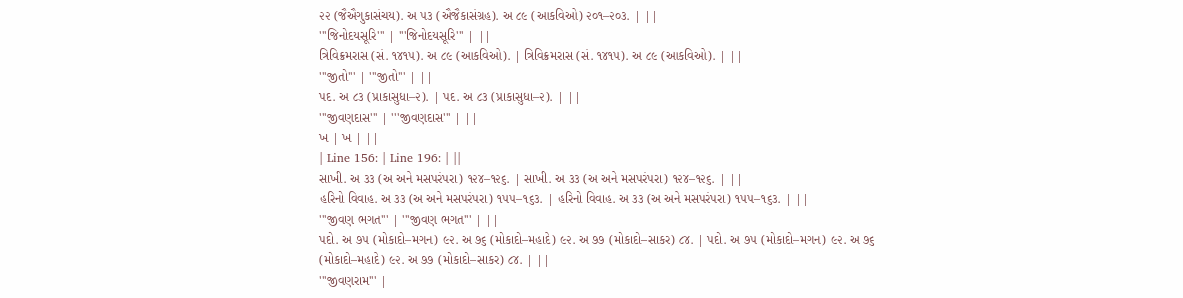૨૨ (જૈઐગુકાસંચય). અ ૫૩ (ઐજૈકાસંગ્રહ). અ ૮૯ (આકવિઓ) ૨૦૧–૨૦૩. | ||
'''જિનોદયસૂરિ''' | '''જિનોદયસૂરિ''' | ||
ત્રિવિક્રમરાસ (સં. ૧૪૧૫). અ ૮૯ (આકવિઓ). | ત્રિવિક્રમરાસ (સં. ૧૪૧૫). અ ૮૯ (આકવિઓ). | ||
'''જીતો''' | '''જીતો''' | ||
પદ. અ ૮૩ (પ્રાકાસુધા–૨). | પદ. અ ૮૩ (પ્રાકાસુધા–૨). | ||
'''જીવણદાસ''' | '''જીવણદાસ''' | ||
ખ | ખ | ||
| Line 156: | Line 196: | ||
સાખી. અ ૩૩ (અ અને મસપરંપરા) ૧૨૪–૧૨૬. | સાખી. અ ૩૩ (અ અને મસપરંપરા) ૧૨૪–૧૨૬. | ||
હરિનો વિવાહ. અ ૩૩ (અ અને મસપરંપરા) ૧૫૫–૧૬૩. | હરિનો વિવાહ. અ ૩૩ (અ અને મસપરંપરા) ૧૫૫–૧૬૩. | ||
'''જીવણ ભગત''' | '''જીવણ ભગત''' | ||
પદો. અ ૭૫ (મોકાદો–મગન) ૯૨. અ ૭૬ (મોકાદો–મહાદે) ૯૨. અ ૭૭ (મોકાદો–સાકર) ૮૪. | પદો. અ ૭૫ (મોકાદો–મગન) ૯૨. અ ૭૬ (મોકાદો–મહાદે) ૯૨. અ ૭૭ (મોકાદો–સાકર) ૮૪. | ||
'''જીવણરામ''' |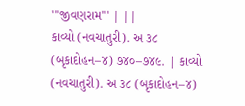'''જીવણરામ''' | ||
કાવ્યો (નવચાતુરી). અ ૩૮ (બૃકાદોહન–૪) ૭૪૦–૭૪૯. | કાવ્યો (નવચાતુરી). અ ૩૮ (બૃકાદોહન–૪)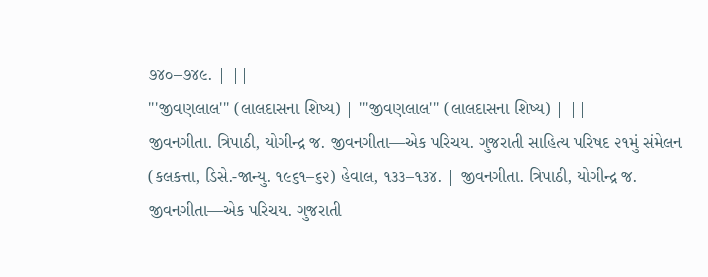૭૪૦–૭૪૯. | ||
'''જીવણલાલ''' (લાલદાસના શિષ્ય) | '''જીવણલાલ''' (લાલદાસના શિષ્ય) | ||
જીવનગીતા. ત્રિપાઠી, યોગીન્દ્ર જ. જીવનગીતા—એક પરિચય. ગુજરાતી સાહિત્ય પરિષદ ૨૧મું સંમેલન (કલકત્તા, ડિસે.-જાન્યુ. ૧૯૬૧–૬૨) હેવાલ, ૧૩૩–૧૩૪. | જીવનગીતા. ત્રિપાઠી, યોગીન્દ્ર જ. જીવનગીતા—એક પરિચય. ગુજરાતી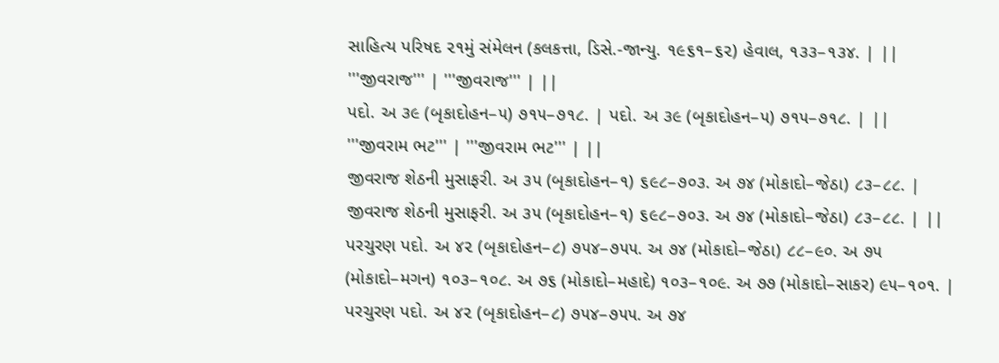સાહિત્ય પરિષદ ૨૧મું સંમેલન (કલકત્તા, ડિસે.-જાન્યુ. ૧૯૬૧–૬૨) હેવાલ, ૧૩૩–૧૩૪. | ||
'''જીવરાજ''' | '''જીવરાજ''' | ||
પદો. અ ૩૯ (બૃકાદોહન–૫) ૭૧૫–૭૧૮. | પદો. અ ૩૯ (બૃકાદોહન–૫) ૭૧૫–૭૧૮. | ||
'''જીવરામ ભટ''' | '''જીવરામ ભટ''' | ||
જીવરાજ શેઠની મુસાફરી. અ ૩૫ (બૃકાદોહન–૧) ૬૯૮–૭૦૩. અ ૭૪ (મોકાદો–જેઠા) ૮૩–૮૮. | જીવરાજ શેઠની મુસાફરી. અ ૩૫ (બૃકાદોહન–૧) ૬૯૮–૭૦૩. અ ૭૪ (મોકાદો–જેઠા) ૮૩–૮૮. | ||
પરચુરણ પદો. અ ૪૨ (બૃકાદોહન–૮) ૭૫૪–૭૫૫. અ ૭૪ (મોકાદો–જેઠા) ૮૮–૯૦. અ ૭૫ (મોકાદો–મગન) ૧૦૩–૧૦૮. અ ૭૬ (મોકાદો–મહાદે) ૧૦૩–૧૦૯. અ ૭૭ (મોકાદો–સાકર) ૯૫–૧૦૧. | પરચુરણ પદો. અ ૪૨ (બૃકાદોહન–૮) ૭૫૪–૭૫૫. અ ૭૪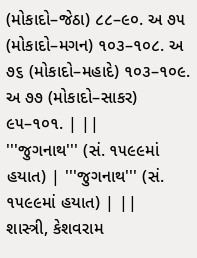(મોકાદો–જેઠા) ૮૮–૯૦. અ ૭૫ (મોકાદો–મગન) ૧૦૩–૧૦૮. અ ૭૬ (મોકાદો–મહાદે) ૧૦૩–૧૦૯. અ ૭૭ (મોકાદો–સાકર) ૯૫–૧૦૧. | ||
'''જુગનાથ''' (સં. ૧૫૯૯માં હયાત) | '''જુગનાથ''' (સં. ૧૫૯૯માં હયાત) | ||
શાસ્ત્રી, કેશવરામ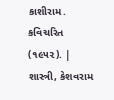કાશીરામ. કવિચરિત (૧૯૫૨). | શાસ્ત્રી, કેશવરામ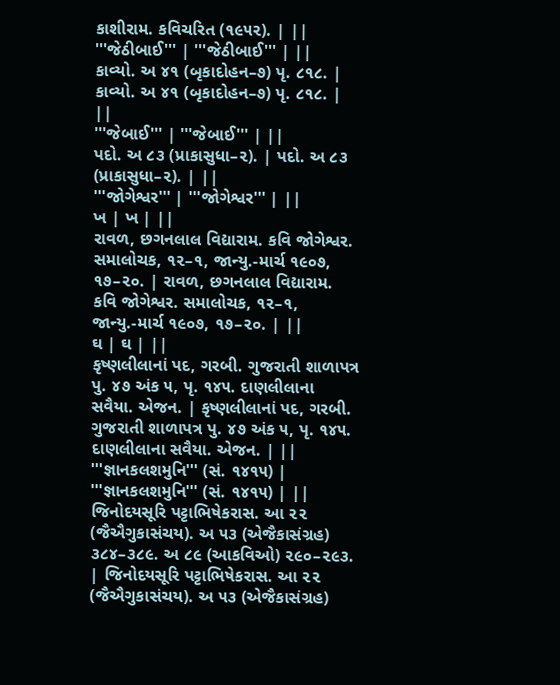કાશીરામ. કવિચરિત (૧૯૫૨). | ||
'''જેઠીબાઈ''' | '''જેઠીબાઈ''' | ||
કાવ્યો. અ ૪૧ (બૃકાદોહન–૭) પૃ. ૮૧૮. | કાવ્યો. અ ૪૧ (બૃકાદોહન–૭) પૃ. ૮૧૮. | ||
'''જેબાઈ''' | '''જેબાઈ''' | ||
પદો. અ ૮૩ (પ્રાકાસુધા–૨). | પદો. અ ૮૩ (પ્રાકાસુધા–૨). | ||
'''જોગેશ્વર''' | '''જોગેશ્વર''' | ||
ખ | ખ | ||
રાવળ, છગનલાલ વિદ્યારામ. કવિ જોગેશ્વર. સમાલોચક, ૧૨–૧, જાન્યુ.-માર્ચ ૧૯૦૭, ૧૭–૨૦. | રાવળ, છગનલાલ વિદ્યારામ. કવિ જોગેશ્વર. સમાલોચક, ૧૨–૧, જાન્યુ.-માર્ચ ૧૯૦૭, ૧૭–૨૦. | ||
ઘ | ઘ | ||
કૃષ્ણલીલાનાં પદ, ગરબી. ગુજરાતી શાળાપત્ર પુ. ૪૭ અંક ૫, પૃ. ૧૪૫. દાણલીલાના સવૈયા. એજન. | કૃષ્ણલીલાનાં પદ, ગરબી. ગુજરાતી શાળાપત્ર પુ. ૪૭ અંક ૫, પૃ. ૧૪૫. દાણલીલાના સવૈયા. એજન. | ||
'''જ્ઞાનકલશમુનિ''' (સં. ૧૪૧૫) | '''જ્ઞાનકલશમુનિ''' (સં. ૧૪૧૫) | ||
જિનોદયસૂરિ પટ્ટાભિષેકરાસ. આ ૨૨ (જૈઐગુકાસંચય). અ ૫૩ (એજૈકાસંગ્રહ) ૩૮૪–૩૮૯. અ ૮૯ (આકવિઓ) ૨૯૦–૨૯૩. | જિનોદયસૂરિ પટ્ટાભિષેકરાસ. આ ૨૨ (જૈઐગુકાસંચય). અ ૫૩ (એજૈકાસંગ્રહ)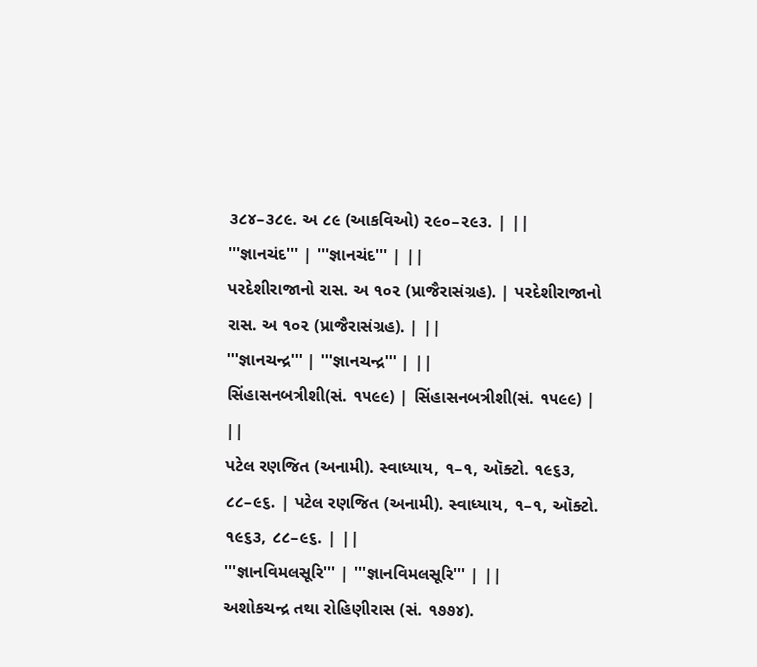૩૮૪–૩૮૯. અ ૮૯ (આકવિઓ) ૨૯૦–૨૯૩. | ||
'''જ્ઞાનચંદ''' | '''જ્ઞાનચંદ''' | ||
પરદેશીરાજાનો રાસ. અ ૧૦૨ (પ્રાજૈરાસંગ્રહ). | પરદેશીરાજાનો રાસ. અ ૧૦૨ (પ્રાજૈરાસંગ્રહ). | ||
'''જ્ઞાનચન્દ્ર''' | '''જ્ઞાનચન્દ્ર''' | ||
સિંહાસનબત્રીશી(સં. ૧૫૯૯) | સિંહાસનબત્રીશી(સં. ૧૫૯૯) | ||
પટેલ રણજિત (અનામી). સ્વાધ્યાય, ૧–૧, ઑક્ટો. ૧૯૬૩, ૮૮–૯૬. | પટેલ રણજિત (અનામી). સ્વાધ્યાય, ૧–૧, ઑક્ટો. ૧૯૬૩, ૮૮–૯૬. | ||
'''જ્ઞાનવિમલસૂરિ''' | '''જ્ઞાનવિમલસૂરિ''' | ||
અશોકચન્દ્ર તથા રોહિણીરાસ (સં. ૧૭૭૪).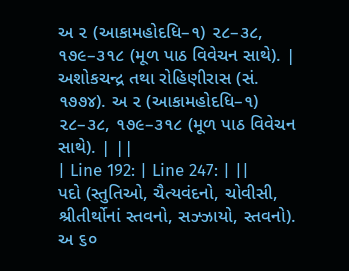અ ૨ (આકામહોદધિ–૧) ૨૮–૩૮, ૧૭૯–૩૧૮ (મૂળ પાઠ વિવેચન સાથે). | અશોકચન્દ્ર તથા રોહિણીરાસ (સં. ૧૭૭૪). અ ૨ (આકામહોદધિ–૧) ૨૮–૩૮, ૧૭૯–૩૧૮ (મૂળ પાઠ વિવેચન સાથે). | ||
| Line 192: | Line 247: | ||
પદો (સ્તુતિઓ, ચૈત્યવંદનો, ચોવીસી, શ્રીતીર્થોનાં સ્તવનો, સઝ્ઝાયો, સ્તવનો). અ ૬૦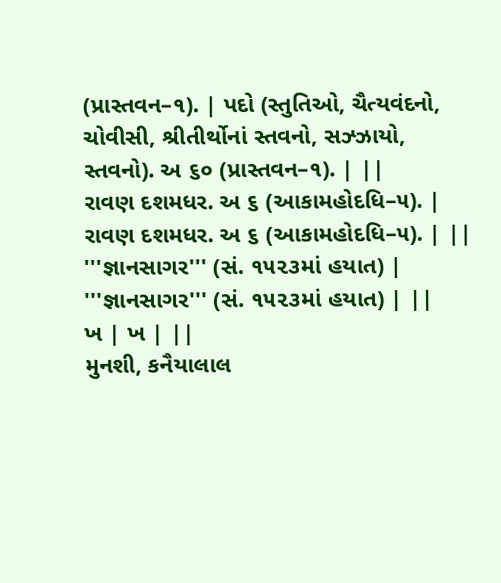(પ્રાસ્તવન–૧). | પદો (સ્તુતિઓ, ચૈત્યવંદનો, ચોવીસી, શ્રીતીર્થોનાં સ્તવનો, સઝ્ઝાયો, સ્તવનો). અ ૬૦ (પ્રાસ્તવન–૧). | ||
રાવણ દશમધર. અ ૬ (આકામહોદધિ–૫). | રાવણ દશમધર. અ ૬ (આકામહોદધિ–૫). | ||
'''જ્ઞાનસાગર''' (સં. ૧૫૨૩માં હયાત) | '''જ્ઞાનસાગર''' (સં. ૧૫૨૩માં હયાત) | ||
ખ | ખ | ||
મુનશી, કનૈયાલાલ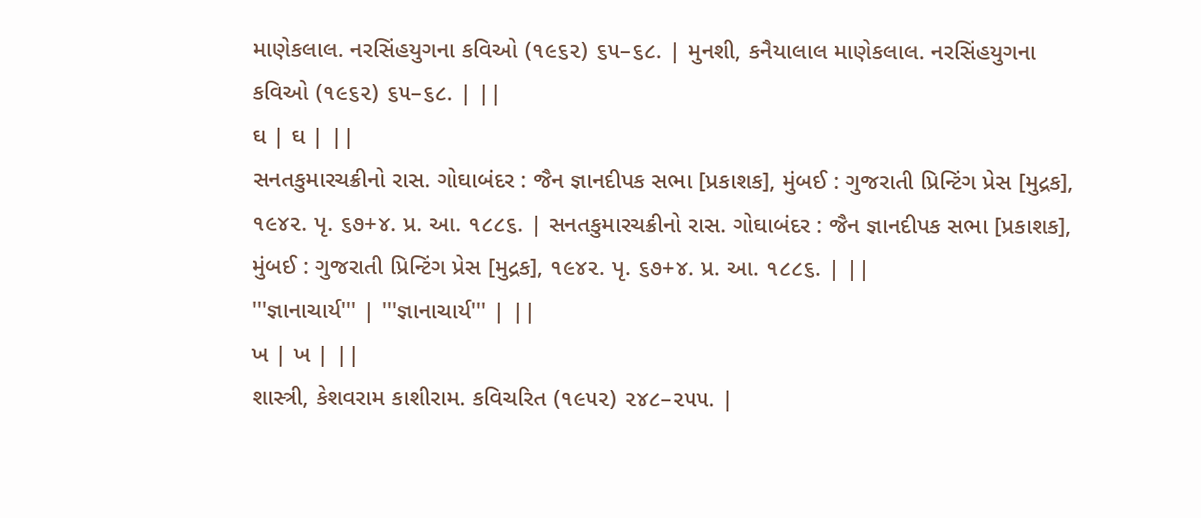માણેકલાલ. નરસિંહયુગના કવિઓ (૧૯૬૨) ૬૫–૬૮. | મુનશી, કનૈયાલાલ માણેકલાલ. નરસિંહયુગના કવિઓ (૧૯૬૨) ૬૫–૬૮. | ||
ઘ | ઘ | ||
સનતકુમારચક્રીનો રાસ. ગોઘાબંદર : જૈન જ્ઞાનદીપક સભા [પ્રકાશક], મુંબઈ : ગુજરાતી પ્રિન્ટિંગ પ્રેસ [મુદ્રક], ૧૯૪૨. પૃ. ૬૭+૪. પ્ર. આ. ૧૮૮૬. | સનતકુમારચક્રીનો રાસ. ગોઘાબંદર : જૈન જ્ઞાનદીપક સભા [પ્રકાશક], મુંબઈ : ગુજરાતી પ્રિન્ટિંગ પ્રેસ [મુદ્રક], ૧૯૪૨. પૃ. ૬૭+૪. પ્ર. આ. ૧૮૮૬. | ||
'''જ્ઞાનાચાર્ય''' | '''જ્ઞાનાચાર્ય''' | ||
ખ | ખ | ||
શાસ્ત્રી, કેશવરામ કાશીરામ. કવિચરિત (૧૯૫૨) ૨૪૮–૨૫૫. |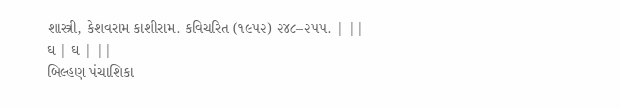શાસ્ત્રી, કેશવરામ કાશીરામ. કવિચરિત (૧૯૫૨) ૨૪૮–૨૫૫. | ||
ઘ | ઘ | ||
બિલ્હણ પંચાશિકા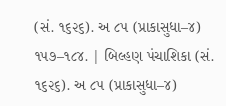(સં. ૧૬૨૬). અ ૮૫ (પ્રાકાસુધા–૪) ૧૫૭–૧૮૪. | બિલ્હણ પંચાશિકા (સં. ૧૬૨૬). અ ૮૫ (પ્રાકાસુધા–૪)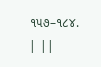૧૫૭–૧૮૪. | ||